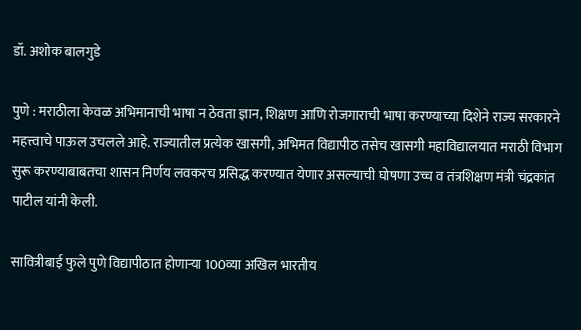डॉ. अशोक बालगुडे

पुणे : मराठीला केवळ अभिमानाची भाषा न ठेवता ज्ञान, शिक्षण आणि रोजगाराची भाषा करण्याच्या दिशेने राज्य सरकारने महत्त्वाचे पाऊल उचलले आहे. राज्यातील प्रत्येक खासगी, अभिमत विद्यापीठ तसेच खासगी महाविद्यालयात मराठी विभाग सुरू करण्याबाबतचा शासन निर्णय लवकरच प्रसिद्ध करण्यात येणार असल्याची घोषणा उच्च व तंत्रशिक्षण मंत्री चंद्रकांत पाटील यांनी केली.

सावित्रीबाई फुले पुणे विद्यापीठात होणाऱ्या 100व्या अखिल भारतीय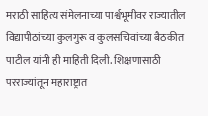मराठी साहित्य संमेलनाच्या पार्श्वभूमीवर राज्यातील विद्यापीठांच्या कुलगुरू व कुलसचिवांच्या बैठकीत पाटील यांनी ही माहिती दिली. शिक्षणासाठी परराज्यांतून महाराष्ट्रात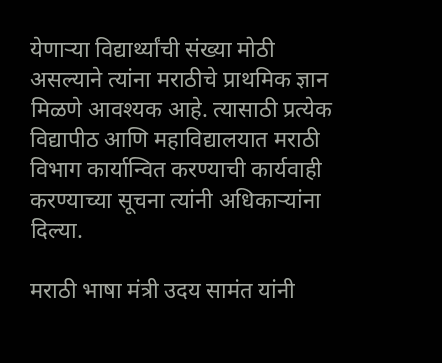येणाऱ्या विद्यार्थ्यांची संख्या मोठी असल्याने त्यांना मराठीचे प्राथमिक ज्ञान मिळणे आवश्यक आहे. त्यासाठी प्रत्येक विद्यापीठ आणि महाविद्यालयात मराठी विभाग कार्यान्वित करण्याची कार्यवाही करण्याच्या सूचना त्यांनी अधिकाऱ्यांना दिल्या.

मराठी भाषा मंत्री उदय सामंत यांनी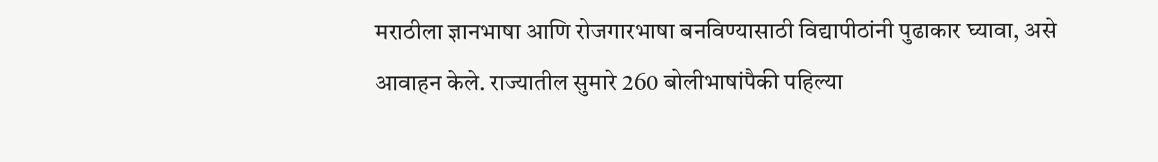मराठीला ज्ञानभाषा आणि रोजगारभाषा बनविण्यासाठी विद्यापीठांनी पुढाकार घ्यावा, असे आवाहन केले. राज्यातील सुमारे 260 बोलीभाषांपैकी पहिल्या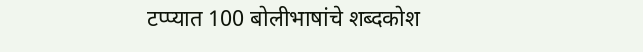टप्प्यात 100 बोलीभाषांचे शब्दकोश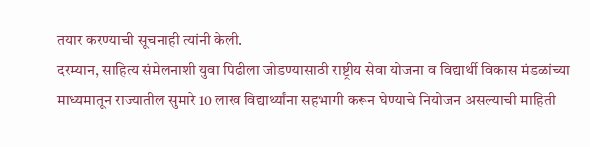तयार करण्याची सूचनाही त्यांनी केली.
दरम्यान, साहित्य संमेलनाशी युवा पिढीला जोडण्यासाठी राष्ट्रीय सेवा योजना व विद्यार्थी विकास मंडळांच्या माध्यमातून राज्यातील सुमारे 10 लाख विद्यार्थ्यांना सहभागी करून घेण्याचे नियोजन असल्याची माहिती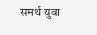समर्थ युवा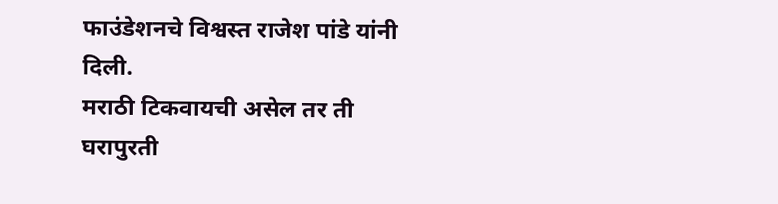फाउंडेशनचे विश्वस्त राजेश पांडे यांनी दिली.
मराठी टिकवायची असेल तर ती घरापुरती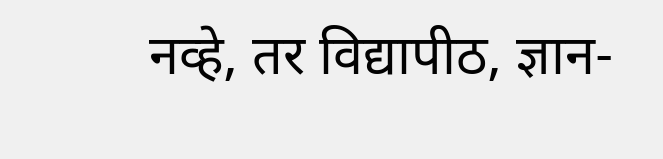नव्हे, तर विद्यापीठ, ज्ञान-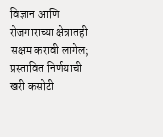विज्ञान आणि रोजगाराच्या क्षेत्रातही सक्षम करावी लागेल; प्रस्तावित निर्णयाची खरी कसोटी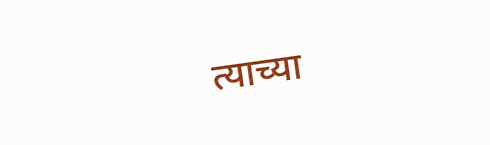त्याच्या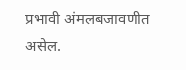प्रभावी अंमलबजावणीत असेल.